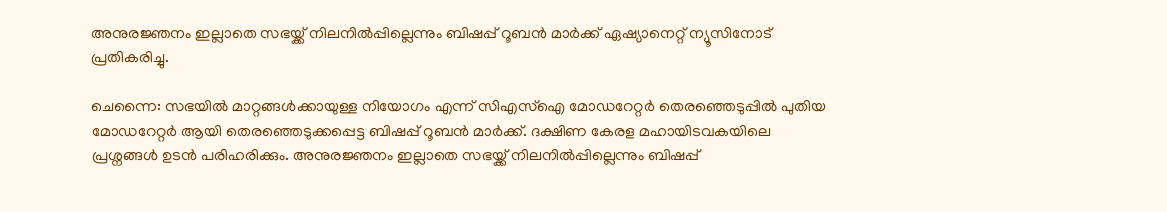അനുരജ്ഞനം ഇല്ലാതെ സഭയ്ക്ക് നിലനിൽപ്പില്ലെന്നും ബിഷപ്പ് റൂബൻ മാർക്ക് ഏഷ്യാനെറ്റ് ന്യൂസിനോട് പ്രതികരിച്ചു.

ചെന്നൈ: സഭയിൽ മാറ്റങ്ങൾക്കായുള്ള നിയോഗം എന്ന് സിഎസ്ഐ മോഡറേറ്റർ തെരഞ്ഞെടുപ്പിൽ പുതിയ മോഡറേറ്റർ ആയി തെരഞ്ഞെടുക്കപ്പെട്ട ബിഷപ്പ് റൂബൻ മാർക്ക്. ദക്ഷിണ കേരള മഹായിടവകയിലെ പ്രശ്നങ്ങൾ ഉടൻ പരിഹരിക്കും. അനുരജ്ഞനം ഇല്ലാതെ സഭയ്ക്ക് നിലനിൽപ്പില്ലെന്നും ബിഷപ്പ്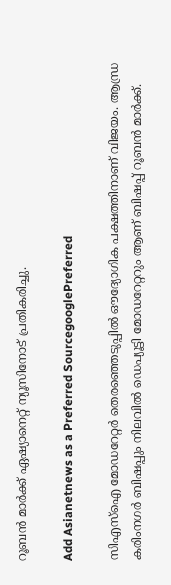റൂബൻ മാർക്ക് ഏഷ്യാനെറ്റ് ന്യൂസിനോട് പ്രതികരിച്ചു.

Add Asianetnews as a Preferred SourcegooglePreferred

സിഎസ്ഐ മോഡറേറ്റർ തെരഞ്ഞെടുപ്പിൽ ഔദ്യോഗിക പക്ഷത്തിനാണ് വിജയം. ആന്ധ്ര കരിംനഗർ ബിഷപ്പും നിലവിൽ ഡെപ്യൂട്ടി മോഡറേറ്ററും ആണ് ബിഷപ്പ് റൂബൻ മാർക്ക്.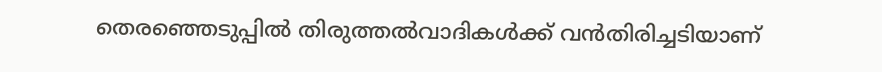തെരഞ്ഞെടുപ്പിൽ തിരുത്തൽവാദികൾക്ക് വൻതിരിച്ചടിയാണ്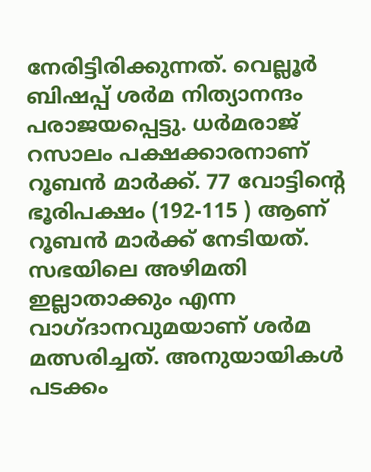നേരിട്ടിരിക്കുന്നത്. വെല്ലൂർ ബിഷപ്പ് ശർമ നിത്യാനന്ദം പരാജയപ്പെട്ടു. ധർമരാജ്‌ റസാലം പക്ഷക്കാരനാണ് റൂബൻ മാർക്ക്. 77 വോട്ടിന്റെ ഭൂരിപക്ഷം (192-115 ) ആണ് റൂബൻ മാർക്ക് നേടിയത്. സഭയിലെ അഴിമതി ഇല്ലാതാക്കും എന്ന വാഗ്ദാനവുമയാണ് ശർമ മത്സരിച്ചത്. അനുയായികൾ പടക്കം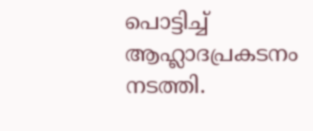പൊട്ടിച്ച് ആഹ്ലാദപ്രകടനം നടത്തി.